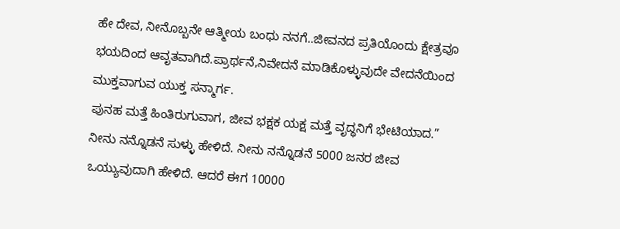ಹೇ ದೇವ, ನೀನೊಬ್ಬನೇ ಆತ್ಮೀಯ ಬಂಧು ನನಗೆ..ಜೀವನದ ಪ್ರತಿಯೊಂದು ಕ್ಷೇತ್ರವೂ ಭಯದಿಂದ ಆವೃತವಾಗಿದೆ.ಪ್ರಾರ್ಥನೆ,ನಿವೇದನೆ ಮಾಡಿಕೊಳ್ಳುವುದೇ ವೇದನೆಯಿಂದ ಮುಕ್ತವಾಗುವ ಯುಕ್ತ ಸನ್ಮಾರ್ಗ.
ಪುನಹ ಮತ್ತೆ ಹಿಂತಿರುಗುವಾಗ, ಜೀವ ಭಕ್ಷಕ ಯಕ್ಷ ಮತ್ತೆ ವೃದ್ಧನಿಗೆ ಭೇಟಿಯಾದ.” ನೀನು ನನ್ನೊಡನೆ ಸುಳ್ಳು ಹೇಳಿದೆ. ನೀನು ನನ್ನೊಡನೆ 5000 ಜನರ ಜೀವ ಒಯ್ಯುವುದಾಗಿ ಹೇಳಿದೆ. ಆದರೆ ಈಗ 10000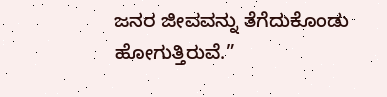ಜನರ ಜೀವವನ್ನು ತೆಗೆದುಕೊಂಡು ಹೋಗುತ್ತಿರುವೆ.”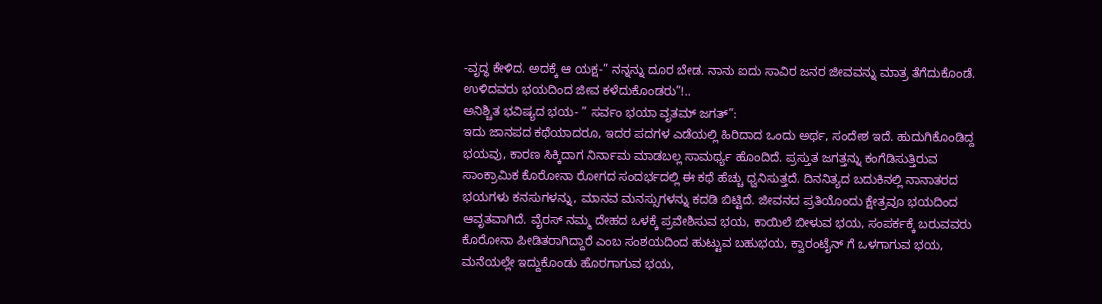-ವೃದ್ಧ ಕೇಳಿದ. ಅದಕ್ಕೆ ಆ ಯಕ್ಷ-” ನನ್ನನ್ನು ದೂರ ಬೇಡ. ನಾನು ಐದು ಸಾವಿರ ಜನರ ಜೀವವನ್ನು ಮಾತ್ರ ತೆಗೆದುಕೊಂಡೆ. ಉಳಿದವರು ಭಯದಿಂದ ಜೀವ ಕಳೆದುಕೊಂಡರು”!..
ಅನಿಶ್ಚಿತ ಭವಿಷ್ಯದ ಭಯ- ” ಸರ್ವಂ ಭಯಾ ವೃತಮ್ ಜಗತ್”:
ಇದು ಜಾನಪದ ಕಥೆಯಾದರೂ, ಇದರ ಪದಗಳ ಎಡೆಯಲ್ಲಿ ಹಿರಿದಾದ ಒಂದು ಅರ್ಥ, ಸಂದೇಶ ಇದೆ. ಹುದುಗಿಕೊಂಡಿದ್ದ ಭಯವು, ಕಾರಣ ಸಿಕ್ಕಿದಾಗ ನಿರ್ನಾಮ ಮಾಡಬಲ್ಲ ಸಾಮರ್ಥ್ಯ ಹೊಂದಿದೆ. ಪ್ರಸ್ತುತ ಜಗತ್ತನ್ನು ಕಂಗೆಡಿಸುತ್ತಿರುವ ಸಾಂಕ್ರಾಮಿಕ ಕೊರೋನಾ ರೋಗದ ಸಂದರ್ಭದಲ್ಲಿ ಈ ಕಥೆ ಹೆಚ್ಚು ಧ್ವನಿಸುತ್ತದೆ. ದಿನನಿತ್ಯದ ಬದುಕಿನಲ್ಲಿ ನಾನಾತರದ ಭಯಗಳು ಕನಸುಗಳನ್ನು, ಮಾನವ ಮನಸ್ಸುಗಳನ್ನು ಕದಡಿ ಬಿಟ್ಟಿದೆ. ಜೀವನದ ಪ್ರತಿಯೊಂದು ಕ್ಷೇತ್ರವೂ ಭಯದಿಂದ ಆವೃತವಾಗಿದೆ. ವೈರಸ್ ನಮ್ಮ ದೇಹದ ಒಳಕ್ಕೆ ಪ್ರವೇಶಿಸುವ ಭಯ, ಕಾಯಿಲೆ ಬೀಳುವ ಭಯ, ಸಂಪರ್ಕಕ್ಕೆ ಬರುವವರು ಕೊರೋನಾ ಪೀಡಿತರಾಗಿದ್ದಾರೆ ಎಂಬ ಸಂಶಯದಿಂದ ಹುಟ್ಟುವ ಬಹುಭಯ, ಕ್ವಾರಂಟೈನ್ ಗೆ ಒಳಗಾಗುವ ಭಯ, ಮನೆಯಲ್ಲೇ ಇದ್ದುಕೊಂಡು ಹೊರಗಾಗುವ ಭಯ,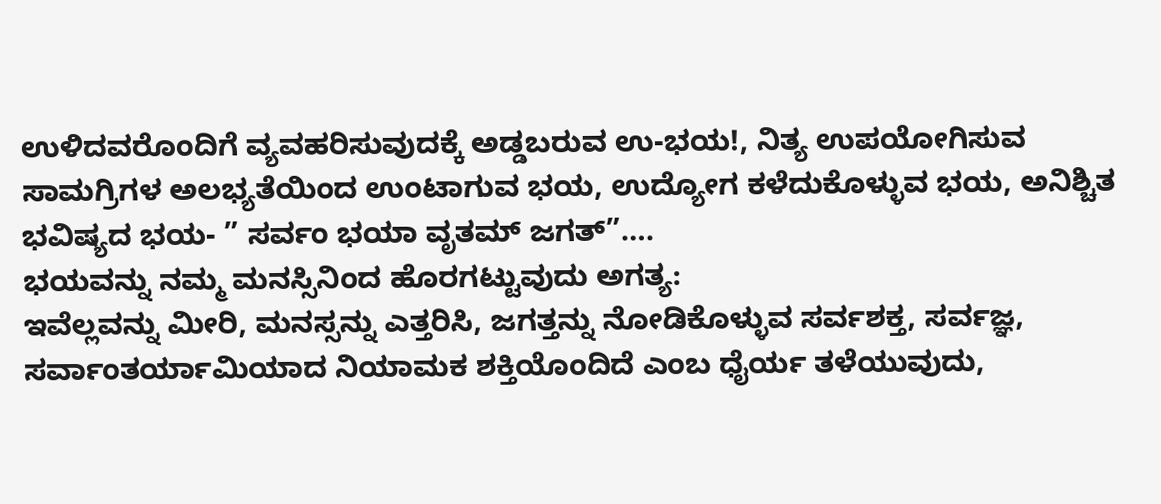ಉಳಿದವರೊಂದಿಗೆ ವ್ಯವಹರಿಸುವುದಕ್ಕೆ ಅಡ್ಡಬರುವ ಉ-ಭಯ!, ನಿತ್ಯ ಉಪಯೋಗಿಸುವ ಸಾಮಗ್ರಿಗಳ ಅಲಭ್ಯತೆಯಿಂದ ಉಂಟಾಗುವ ಭಯ, ಉದ್ಯೋಗ ಕಳೆದುಕೊಳ್ಳುವ ಭಯ, ಅನಿಶ್ಚಿತ ಭವಿಷ್ಯದ ಭಯ- ” ಸರ್ವಂ ಭಯಾ ವೃತಮ್ ಜಗತ್”….
ಭಯವನ್ನು ನಮ್ಮ ಮನಸ್ಸಿನಿಂದ ಹೊರಗಟ್ಟುವುದು ಅಗತ್ಯ:
ಇವೆಲ್ಲವನ್ನು ಮೀರಿ, ಮನಸ್ಸನ್ನು ಎತ್ತರಿಸಿ, ಜಗತ್ತನ್ನು ನೋಡಿಕೊಳ್ಳುವ ಸರ್ವಶಕ್ತ, ಸರ್ವಜ್ಞ, ಸರ್ವಾಂತರ್ಯಾಮಿಯಾದ ನಿಯಾಮಕ ಶಕ್ತಿಯೊಂದಿದೆ ಎಂಬ ಧೈರ್ಯ ತಳೆಯುವುದು,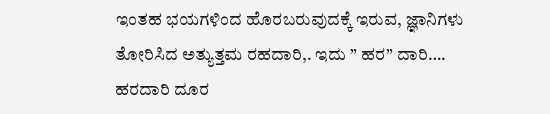ಇಂತಹ ಭಯಗಳಿಂದ ಹೊರಬರುವುದಕ್ಕೆ ಇರುವ, ಜ್ಞಾನಿಗಳು ತೋರಿಸಿದ ಅತ್ಯುತ್ತಮ ರಹದಾರಿ,. ಇದು ” ಹರ” ದಾರಿ…. ಹರದಾರಿ ದೂರ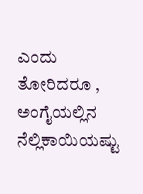ಎಂದು ತೋರಿದರೂ , ಅಂಗೈಯಲ್ಲಿನ ನೆಲ್ಲಿಕಾಯಿಯಷ್ಟು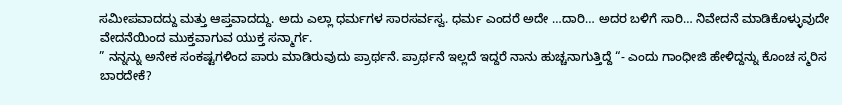ಸಮೀಪವಾದದ್ದು ಮತ್ತು ಆಪ್ತವಾದದ್ದು. ಅದು ಎಲ್ಲಾ ಧರ್ಮಗಳ ಸಾರಸರ್ವಸ್ವ. ಧರ್ಮ ಎಂದರೆ ಅದೇ …ದಾರಿ… ಅದರ ಬಳಿಗೆ ಸಾರಿ… ನಿವೇದನೆ ಮಾಡಿಕೊಳ್ಳುವುದೇ ವೇದನೆಯಿಂದ ಮುಕ್ತವಾಗುವ ಯುಕ್ತ ಸನ್ಮಾರ್ಗ.
” ನನ್ನನ್ನು ಅನೇಕ ಸಂಕಷ್ಟಗಳಿಂದ ಪಾರು ಮಾಡಿರುವುದು ಪ್ರಾರ್ಥನೆ. ಪ್ರಾರ್ಥನೆ ಇಲ್ಲದೆ ಇದ್ದರೆ ನಾನು ಹುಚ್ಚನಾಗುತ್ತಿದ್ದೆ “- ಎಂದು ಗಾಂಧೀಜಿ ಹೇಳಿದ್ದನ್ನು ಕೊಂಚ ಸ್ಮರಿಸ ಬಾರದೇಕೆ?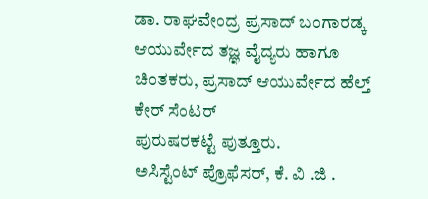ಡಾ. ರಾಘವೇಂದ್ರ ಪ್ರಸಾದ್ ಬಂಗಾರಡ್ಕ
ಆಯುರ್ವೇದ ತಜ್ಞ ವೈದ್ಯರು ಹಾಗೂ ಚಿಂತಕರು, ಪ್ರಸಾದ್ ಆಯುರ್ವೇದ ಹೆಲ್ತ್ ಕೇರ್ ಸೆಂಟರ್
ಪುರುಷರಕಟ್ಟೆ ಪುತ್ತೂರು.
ಅಸಿಸ್ಟೆಂಟ್ ಪ್ರೊಫೆಸರ್, ಕೆ. ವಿ .ಜಿ .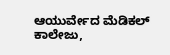ಆಯುರ್ವೇದ ಮೆಡಿಕಲ್ ಕಾಲೇಜು,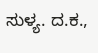ಸುಳ್ಯ. ದ.ಕ.,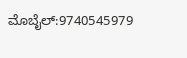ಮೊಬೈಲ್:9740545979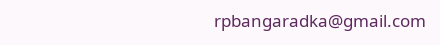rpbangaradka@gmail.com